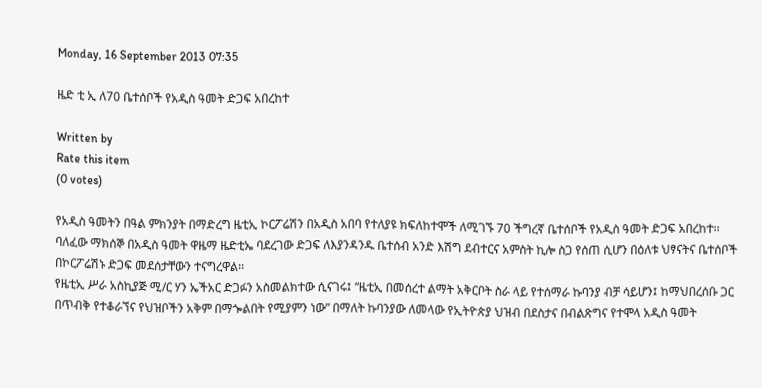Monday, 16 September 2013 07:35

ዜድ ቲ ኢ ለ70 ቤተሰቦች የአዲስ ዓመት ድጋፍ አበረከተ

Written by
Rate this item
(0 votes)

የአዲስ ዓመትን በዓል ምክንያት በማድረግ ዜቲኢ ኮርፖሬሽን በአዲስ አበባ የተለያዩ ክፍለከተሞች ለሚገኙ 70 ችግረኛ ቤተሰቦች የአዲስ ዓመት ድጋፍ አበረከተ፡፡
ባለፈው ማክሰኞ በአዲስ ዓመት ዋዜማ ዜድቲኤ ባደረገው ድጋፍ ለእያንዳንዱ ቤተሰብ አንድ እሽግ ደብተርና አምስት ኪሎ ስጋ የሰጠ ሲሆን በዕለቱ ህፃናትና ቤተሰቦች በኮርፖሬሽኑ ድጋፍ መደሰታቸውን ተናግረዋል፡፡
የዜቲኢ ሥራ አስኪያጅ ሚ/ር ሃን ኤችአር ድጋፉን አስመልክተው ሲናገሩ፤ “ዜቲኢ በመሰረተ ልማት አቅርቦት ስራ ላይ የተሰማራ ኩባንያ ብቻ ሳይሆን፤ ከማህበረሰቡ ጋር በጥብቅ የተቆራኘና የህዝቦችን አቅም በማጐልበት የሚያምን ነው” በማለት ኩባንያው ለመላው የኢትዮጵያ ህዝብ በደስታና በብልጽግና የተሞላ አዲስ ዓመት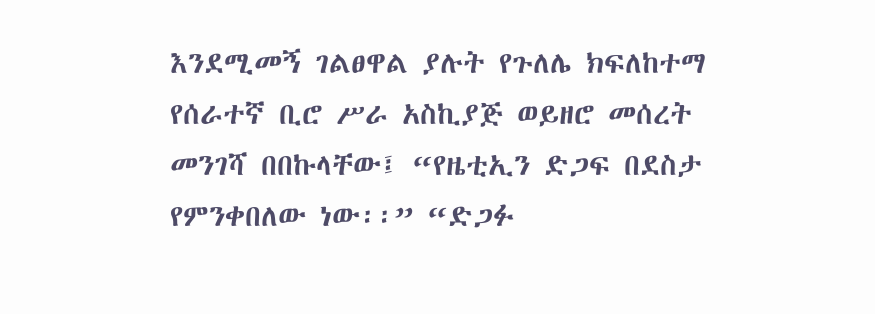እንደሚመኝ ገልፀዋል ያሉት የጉለሌ ክፍለከተማ የሰራተኛ ቢሮ ሥራ አስኪያጅ ወይዘሮ መሰረት መንገሻ በበኩላቸው፤ “የዜቲኢን ድጋፍ በደስታ የምንቀበለው ነው፡፡” “ድጋፉ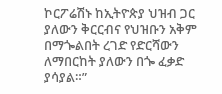ኮርፖሬሽኑ ከኢትዮጵያ ህዝብ ጋር ያለውን ቅርርብና የህዝቡን አቅም በማጐልበት ረገድ የድርሻውን ለማበርከት ያለውን በጐ ፈቃድ ያሳያል።”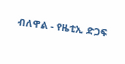ብለዋል - የዜቲኢ ድጋፍ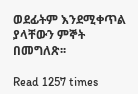ወደፊትም እንደሚቀጥል ያላቸውን ምኞት በመግለጽ፡፡

Read 1257 times